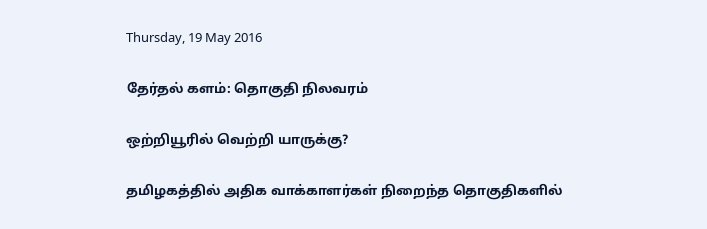Thursday, 19 May 2016

தேர்தல் களம்: தொகுதி நிலவரம்

ஒற்றியூரில் வெற்றி யாருக்கு?

தமிழகத்தில் அதிக வாக்காளர்கள் நிறைந்த தொகுதிகளில்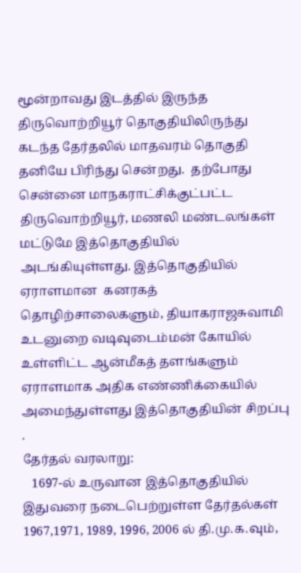மூன்றாவது இடத்தில் இருந்த திருவொற்றியூர் தொகுதியிலிருந்து கடந்த தேர்தலில் மாதவரம் தொகுதி தனியே பிரிந்து சென்றது.  தற்போது சென்னை மாநகராட்சிக்குட்பட்ட திருவொற்றியூர், மணலி மண்டலங்கள் மட்டுமே இத்தொகுதியில் அடங்கியுள்ளது. இத்தொகுதியில் ஏராளமான  கனரகத் தொழிற்சாலைகளும், தியாகராஜசுவாமி உடனுறை வடிவுடைம்மன் கோயில் உள்ளிட்ட ஆன்மீகத் தளங்களும் ஏராளமாக அதிக எண்ணிக்கையில் அமைந்துள்ளது இத்தொகுதியின் சிறப்பு .
தேர்தல் வரலாறு:
   1697-ல் உருவான இத்தொகுதியில் இதுவரை நடைபெற்றுள்ள தேர்தல்கள் 1967,1971, 1989, 1996, 2006 ல் தி.மு.க.வும்,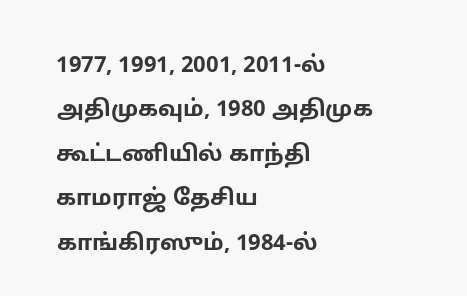1977, 1991, 2001, 2011-ல் அதிமுகவும், 1980 அதிமுக கூட்டணியில் காந்தி காமராஜ் தேசிய காங்கிரஸும், 1984-ல்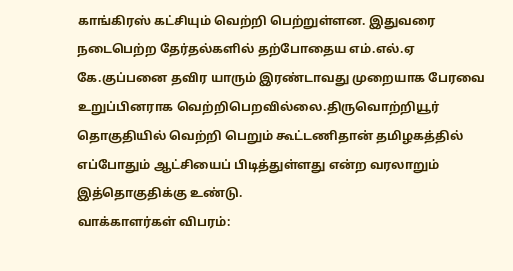காங்கிரஸ் கட்சியும் வெற்றி பெற்றுள்ளன. இதுவரை நடைபெற்ற தேர்தல்களில் தற்போதைய எம்.எல்.ஏ கே.குப்பனை தவிர யாரும் இரண்டாவது முறையாக பேரவை உறுப்பினராக வெற்றிபெறவில்லை.திருவொற்றியூர் தொகுதியில் வெற்றி பெறும் கூட்டணிதான் தமிழகத்தில் எப்போதும் ஆட்சியைப் பிடித்துள்ளது என்ற வரலாறும் இத்தொகுதிக்கு உண்டு.
வாக்காளர்கள் விபரம்: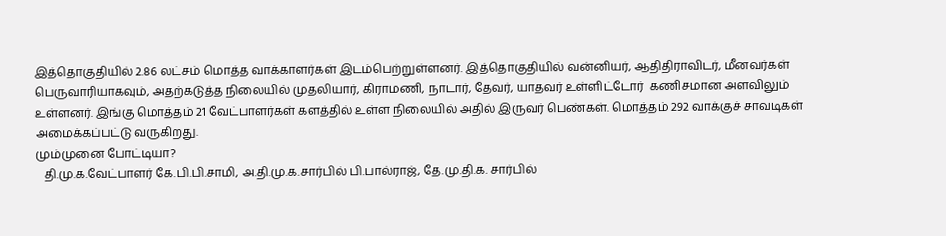இத்தொகுதியில் 2.86 லட்சம் மொத்த வாக்காளர்கள் இடம்பெற்றுள்ளனர். இத்தொகுதியில் வன்னியர், ஆதிதிராவிடர், மீனவர்கள் பெருவாரியாகவும், அதற்கடுத்த நிலையில் முதலியார், கிராமணி, நாடார், தேவர், யாதவர் உள்ளிட்டோர்  கணிசமான அளவிலும் உள்ளனர். இங்கு மொத்தம் 21 வேட்பாளர்கள் களத்தில் உள்ள நிலையில் அதில் இருவர் பெண்கள். மொத்தம் 292 வாக்குச் சாவடிகள் அமைக்கப்பட்டு வருகிறது.
மும்முனை போட்டியா?
   தி.மு.க.வேட்பாளர் கே.பி.பி.சாமி, அ.தி.மு.க.சார்பில் பி.பால்ராஜ், தே.மு.தி.க. சார்பில்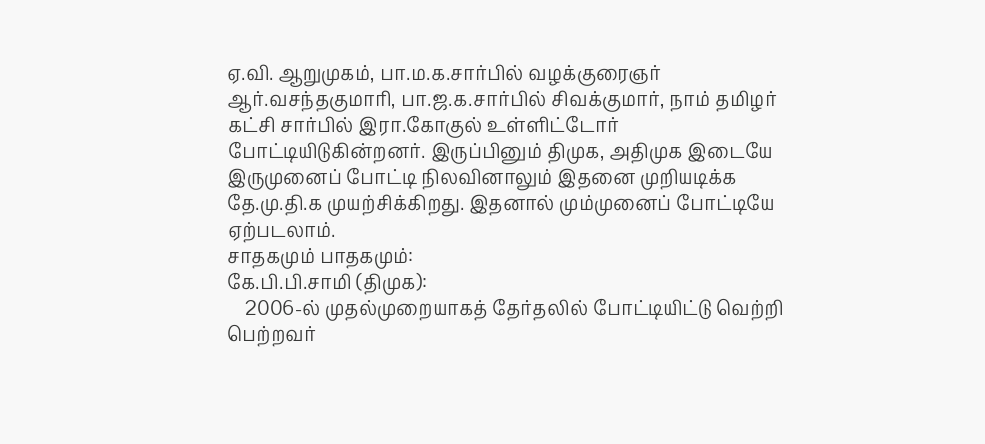ஏ.வி. ஆறுமுகம், பா.ம.க.சார்பில் வழக்குரைஞர் ஆர்.வசந்தகுமாரி, பா.ஜ.க.சார்பில் சிவக்குமார், நாம் தமிழர் கட்சி சார்பில் இரா.கோகுல் உள்ளிட்டோர் போட்டியிடுகின்றனர். இருப்பினும் திமுக, அதிமுக இடையே இருமுனைப் போட்டி நிலவினாலும் இதனை முறியடிக்க தே.மு.தி.க முயற்சிக்கிறது. இதனால் மும்முனைப் போட்டியே ஏற்படலாம்.
சாதகமும் பாதகமும்:
கே.பி.பி.சாமி (திமுக):
    2006-ல் முதல்முறையாகத் தேர்தலில் போட்டியிட்டு வெற்றி பெற்றவர்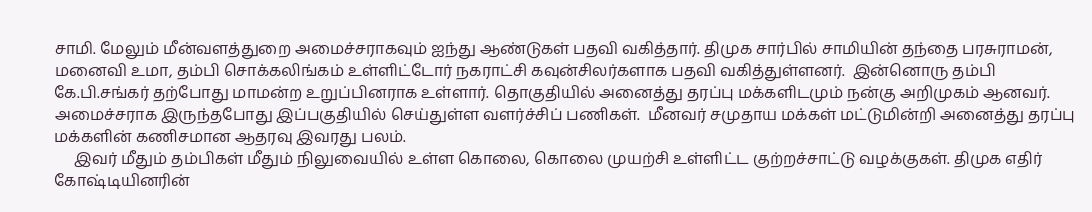சாமி. மேலும் மீன்வளத்துறை அமைச்சராகவும் ஐந்து ஆண்டுகள் பதவி வகித்தார். திமுக சார்பில் சாமியின் தந்தை பரசுராமன், மனைவி உமா, தம்பி சொக்கலிங்கம் உள்ளிட்டோர் நகராட்சி கவுன்சிலர்களாக பதவி வகித்துள்ளனர்.  இன்னொரு தம்பி கே.பி.சங்கர் தற்போது மாமன்ற உறுப்பினராக உள்ளார். தொகுதியில் அனைத்து தரப்பு மக்களிடமும் நன்கு அறிமுகம் ஆனவர். அமைச்சராக இருந்தபோது இப்பகுதியில் செய்துள்ள வளர்ச்சிப் பணிகள்.  மீனவர் சமுதாய மக்கள் மட்டுமின்றி அனைத்து தரப்பு மக்களின் கணிசமான ஆதரவு இவரது பலம்.
     இவர் மீதும் தம்பிகள் மீதும் நிலுவையில் உள்ள கொலை, கொலை முயற்சி உள்ளிட்ட குற்றச்சாட்டு வழக்குகள். திமுக எதிர் கோஷ்டியினரின்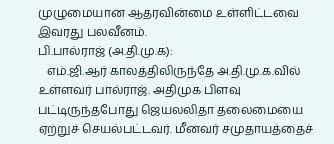முழுமையான ஆதரவின்மை உள்ளிட்டவை இவரது பலவீனம்.
பி.பால்ராஜ் (அ.தி.மு.க):
   எம்.ஜி.ஆர் காலத்திலிருந்தே அ.தி.மு.க.வில் உள்ளவர் பால்ராஜ். அதிமுக பிளவு பட்டிருந்தபோது ஜெயலலிதா தலைமையை ஏற்றுச் செயல்பட்டவர். மீனவர் சமுதாயத்தைச்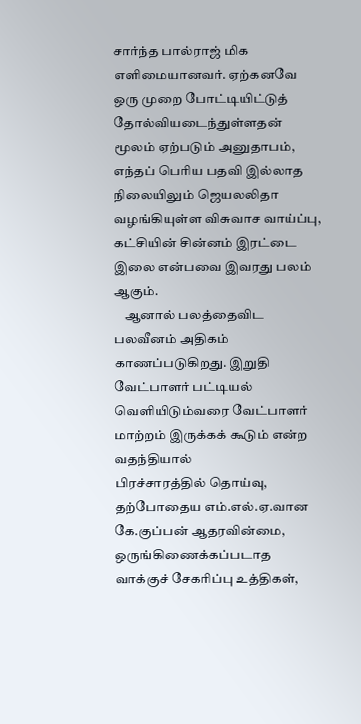சார்ந்த பால்ராஜ் மிக எளிமையானவர். ஏற்கனவே ஒரு முறை போட்டியிட்டுத் தோல்வியடைந்துள்ளதன் மூலம் ஏற்படும் அனுதாபம், எந்தப் பெரிய பதவி இல்லாத நிலையிலும் ஜெயலலிதா வழங்கியுள்ள விசுவாச வாய்ப்பு,  கட்சியின் சின்னம் இரட்டை இலை என்பவை இவரது பலம் ஆகும்.
    ஆனால் பலத்தைவிட பலவீனம் அதிகம் காணப்படுகிறது. இறுதி வேட்பாளர் பட்டியல் வெளியிடும்வரை வேட்பாளர் மாற்றம் இருக்கக் கூடும் என்ற வதந்தியால்
பிரச்சாரத்தில் தொய்வு, தற்போதைய எம்.எல்.ஏ.வான கே.குப்பன் ஆதரவின்மை,
ஒருங்கிணைக்கப்படாத வாக்குச் சேகரிப்பு உத்திகள்,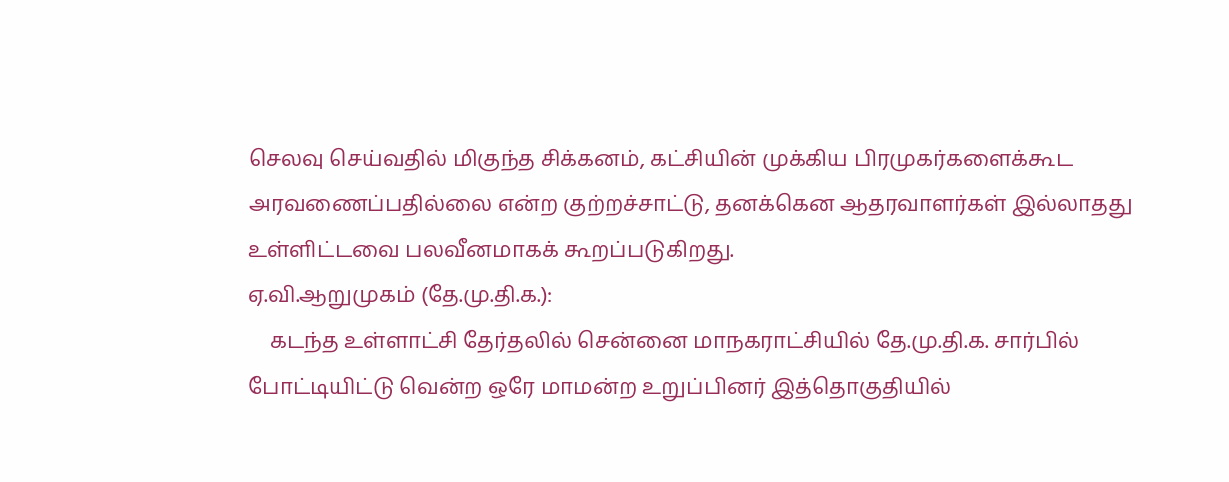செலவு செய்வதில் மிகுந்த சிக்கனம், கட்சியின் முக்கிய பிரமுகர்களைக்கூட அரவணைப்பதில்லை என்ற குற்றச்சாட்டு, தனக்கென ஆதரவாளர்கள் இல்லாதது உள்ளிட்டவை பலவீனமாகக் கூறப்படுகிறது.
ஏ.வி.ஆறுமுகம் (தே.மு.தி.க.):
    கடந்த உள்ளாட்சி தேர்தலில் சென்னை மாநகராட்சியில் தே.மு.தி.க. சார்பில் போட்டியிட்டு வென்ற ஒரே மாமன்ற உறுப்பினர் இத்தொகுதியில்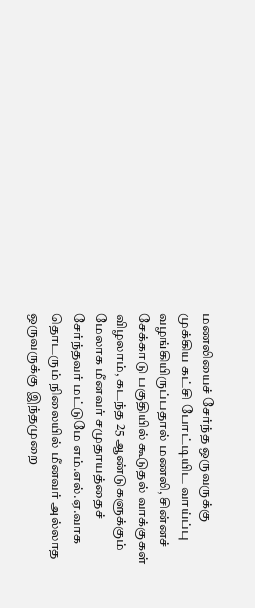மணலியைச் சேர்ந்த ஒருவருக்கு முக்கிய கட்சி போட்டியிட வாய்ப்பு வழங்கியிருப்பதால் மணலி, சின்னச் சேக்காடு பகுதியில் கூடுதல் வாக்குகள் விழலாம், கடந்த 25 ஆண்டுகளுக்கும் மேலாக மீனவர் சமுதாயத்தைச் சேர்ந்தவர் மட்டுமே எம்.எல்.ஏ.வாக தொடரும் நிலையில் மீனவர் அல்லாத ஒருவருக்கு இந்தமுறை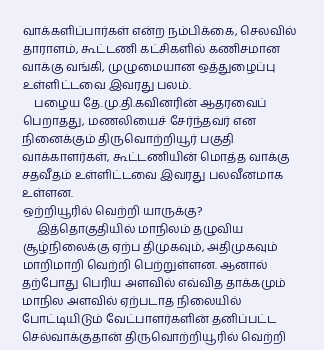வாக்களிப்பார்கள் என்ற நம்பிக்கை, செலவில் தாராளம், கூட்டணி கட்சிகளில் கணிசமான வாக்கு வங்கி, முழுமையான ஒத்துழைப்பு உள்ளிட்டவை இவரது பலம்.
    பழைய தே.மு.தி.கவினரின் ஆதரவைப் பெறாதது, மணலியைச் சேர்ந்தவர் என
நினைக்கும் திருவொற்றியூர் பகுதி வாக்காளர்கள், கூட்டணியின் மொத்த வாக்கு சதவீதம் உள்ளிட்டவை இவரது பலவீனமாக உள்ளன.
ஒற்றியூரில் வெற்றி யாருக்கு?
     இத்தொகுதியில் மாநிலம் தழுவிய சூழ்நிலைக்கு ஏற்ப திமுகவும், அதிமுகவும் மாறிமாறி வெற்றி பெற்றுள்ளன. ஆனால் தற்போது பெரிய அளவில் எவ்வித தாக்கமும் மாநில அளவில் ஏற்படாத நிலையில் போட்டியிடும் வேட்பாளர்களின் தனிப்பட்ட செல்வாக்குதான் திருவொற்றியூரில் வெற்றி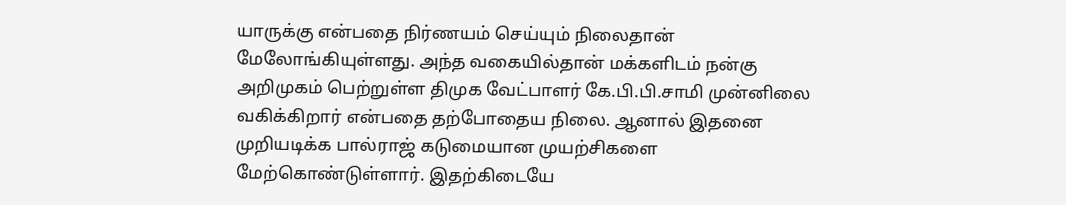யாருக்கு என்பதை நிர்ணயம் செய்யும் நிலைதான் மேலோங்கியுள்ளது. அந்த வகையில்தான் மக்களிடம் நன்கு அறிமுகம் பெற்றுள்ள திமுக வேட்பாளர் கே.பி.பி.சாமி முன்னிலை வகிக்கிறார் என்பதை தற்போதைய நிலை. ஆனால் இதனை முறியடிக்க பால்ராஜ் கடுமையான முயற்சிகளை மேற்கொண்டுள்ளார். இதற்கிடையே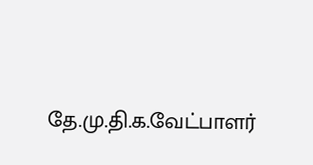தே.மு.தி.க.வேட்பாளர்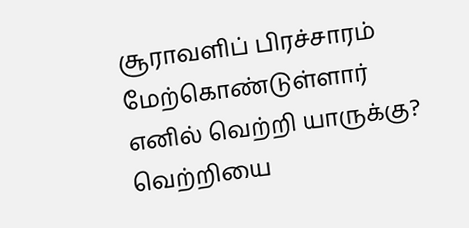சூராவளிப் பிரச்சாரம் மேற்கொண்டுள்ளார் எனில் வெற்றி யாருக்கு? வெற்றியை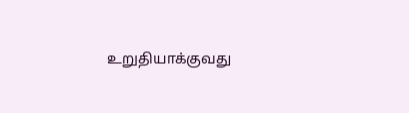உறுதியாக்குவது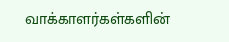வாக்காளர்கள்களின்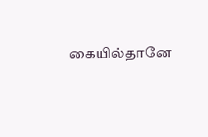கையில்தானே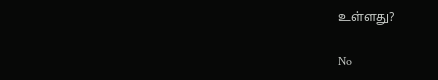உள்ளது?

No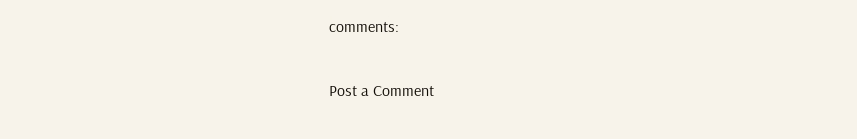comments:

Post a Comment